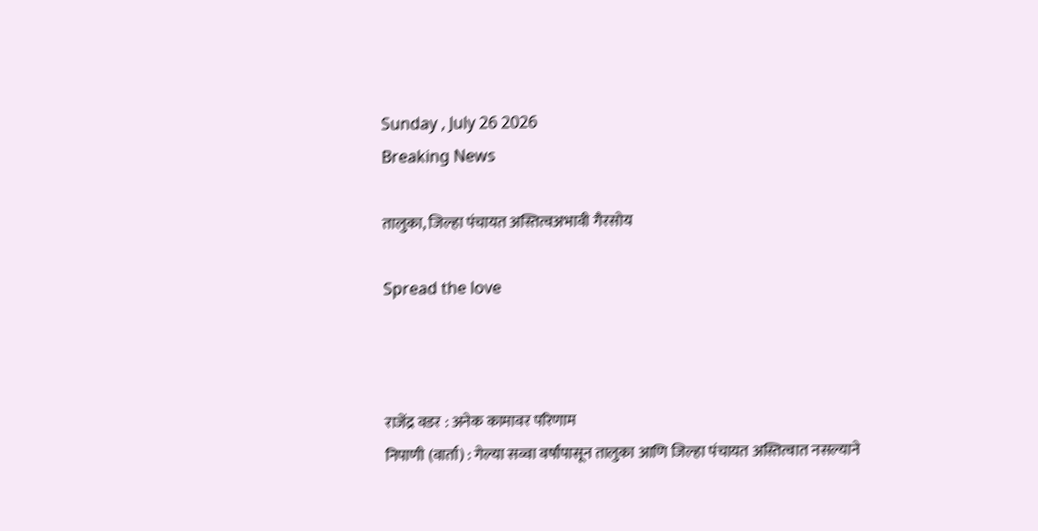Sunday , July 26 2026
Breaking News

तालुका, जिल्हा पंचायत अस्तित्वअभावी गैरसोय

Spread the love



राजेंद्र वडर : अनेक कामावर परिणाम
निपाणी (वार्ता) : गेल्या सव्वा वर्षांपासून तालुका आणि जिल्हा पंचायत अस्तित्वात नसल्याने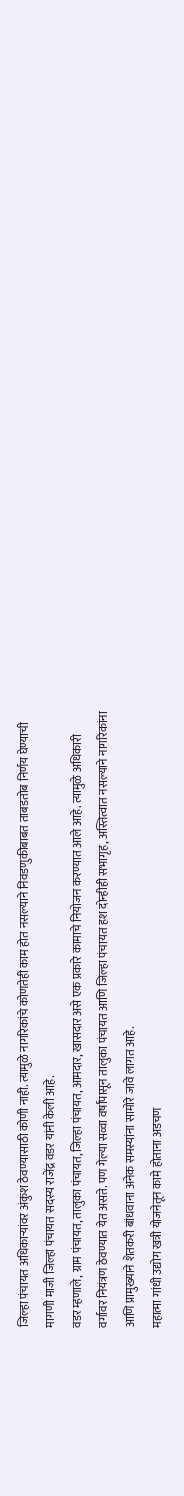जिल्हा पंचायत अधिकार्‍यांवर अंकुश ठेवण्यासाठी कोणी नाही. त्यामुळे नागरिकांचे कोणतेही काम होत नसल्याने निवडणुकीबाबत ताबडतोब निर्णय घेण्याची मागणी माजी जिल्हा पंचायत सदस्य राजेंद्र वडर यांनी केली आहे.
वडर म्हणाले, ग्राम पंचायत, तालुका पंचायत, जिल्हा पंचायत, आमदार, खासदार असे एक प्रकारे कामाचे नियोजन करण्यात आले आहे. त्यामुळे अधिकारी वर्गावर नियंत्रण ठेवण्यात येत असते. पण गेल्या सव्वा वर्षांपासून तालुका पंचायत आणि जिल्हा पंचायत हश दोन्हीही सभागृह, अस्तित्वात नसल्याने नागरिकांना आणि प्रामुख्याने शेतकरी बांधवाना अनेक समस्यांना सामोरे जावे लागत आहे.
महात्मा गांधी उद्योग खत्री योजनेतून कामे होताना अडचण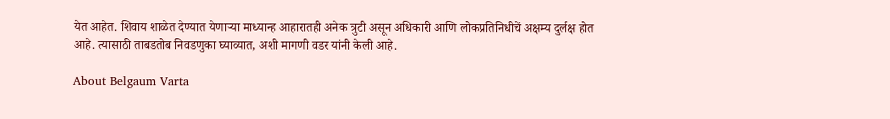येत आहेत. शिवाय शाळेत देण्यात येणार्‍या माध्यान्ह आहारातही अनेक त्रुटी असून अधिकारी आणि लोकप्रतिनिधीचें अक्षम्य दुर्लक्ष होत आहे. त्यासाठी ताबडतोब निवडणुका घ्याव्यात, अशी मागणी वडर यांनी केली आहे.

About Belgaum Varta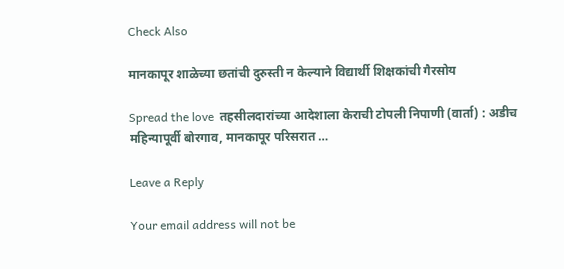Check Also

मानकापूर शाळेच्या छतांची दुरुस्ती न केल्याने विद्यार्थी शिक्षकांची गैरसोय

Spread the love  तहसीलदारांच्या आदेशाला केराची टोपली निपाणी (वार्ता) : अडीच महिन्यापूर्वी बोरगाव, मानकापूर परिसरात …

Leave a Reply

Your email address will not be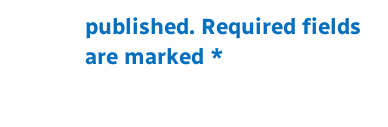published. Required fields are marked *